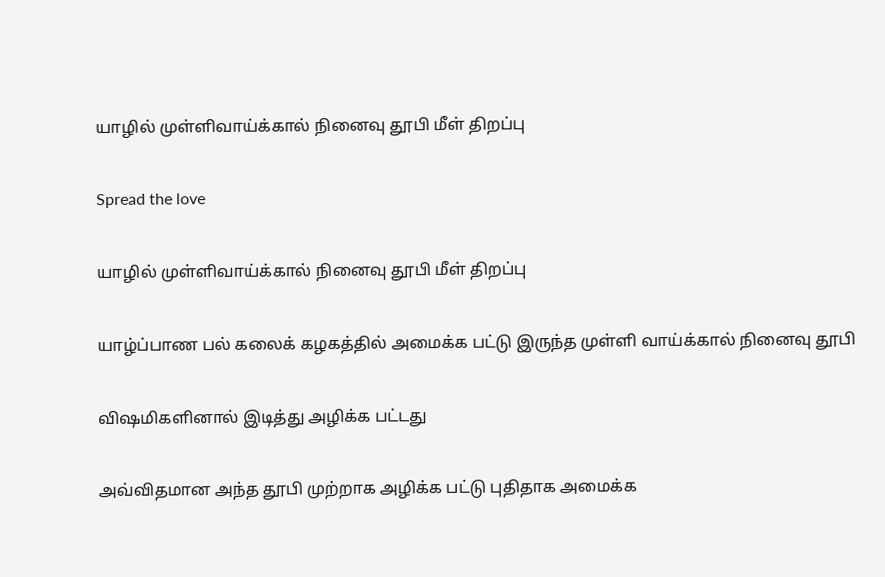யாழில் முள்ளிவாய்க்கால் நினைவு தூபி மீள் திறப்பு

Spread the love

யாழில் முள்ளிவாய்க்கால் நினைவு தூபி மீள் திறப்பு

யாழ்ப்பாண பல் கலைக் கழகத்தில் அமைக்க பட்டு இருந்த முள்ளி வாய்க்கால் நினைவு தூபி

விஷமிகளினால் இடித்து அழிக்க பட்டது

அவ்விதமான அந்த தூபி முற்றாக அழிக்க பட்டு புதிதாக அமைக்க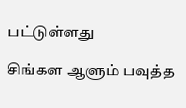பட்டுள்ளது

சிங்கள ஆளும் பவுத்த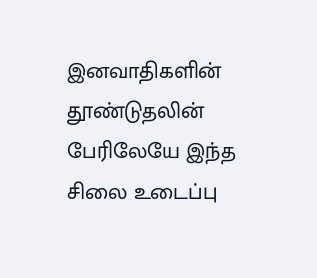இனவாதிகளின் தூண்டுதலின் பேரிலேயே இந்த சிலை உடைப்பு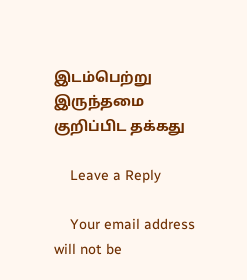இடம்பெற்று இருந்தமை குறிப்பிட தக்கது

    Leave a Reply

    Your email address will not be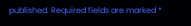published. Required fields are marked *